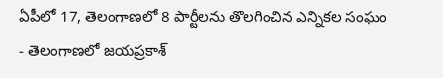ఏపీలో 17, తెలంగాణలో 8 పార్టీలను తొలగించిన ఎన్నికల సంఘం
- తెలంగాణలో జయప్రకాశ్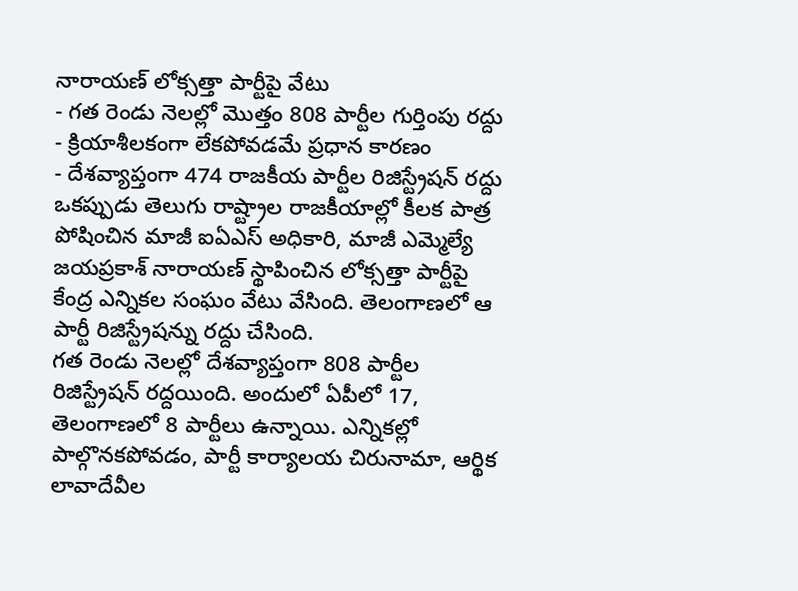నారాయణ్ లోక్సత్తా పార్టీపై వేటు
- గత రెండు నెలల్లో మొత్తం 808 పార్టీల గుర్తింపు రద్దు
- క్రియాశీలకంగా లేకపోవడమే ప్రధాన కారణం
- దేశవ్యాప్తంగా 474 రాజకీయ పార్టీల రిజిస్ట్రేషన్ రద్దు
ఒకప్పుడు తెలుగు రాష్ట్రాల రాజకీయాల్లో కీలక పాత్ర పోషించిన మాజీ ఐఏఎస్ అధికారి, మాజీ ఎమ్మెల్యే జయప్రకాశ్ నారాయణ్ స్థాపించిన లోక్సత్తా పార్టీపై కేంద్ర ఎన్నికల సంఘం వేటు వేసింది. తెలంగాణలో ఆ పార్టీ రిజిస్ట్రేషన్ను రద్దు చేసింది.
గత రెండు నెలల్లో దేశవ్యాప్తంగా 808 పార్టీల రిజిస్ట్రేషన్ రద్దయింది. అందులో ఏపీలో 17, తెలంగాణలో 8 పార్టీలు ఉన్నాయి. ఎన్నికల్లో పాల్గొనకపోవడం, పార్టీ కార్యాలయ చిరునామా, ఆర్థిక లావాదేవీల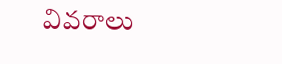వివరాలు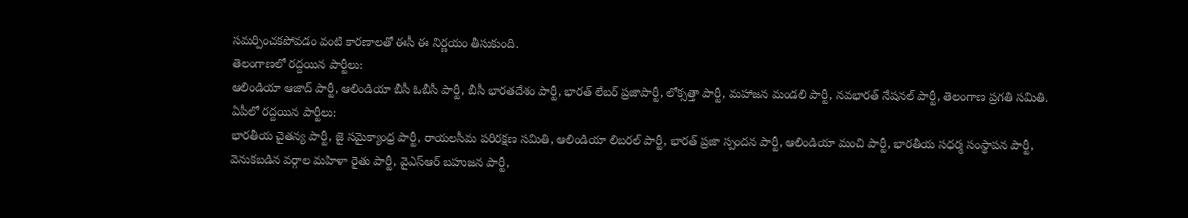సమర్పించకపోవడం వంటి కారణాలతో ఈసీ ఈ నిర్ణయం తీసుకుంది.
తెలంగాణలో రద్దయిన పార్టీలు:
ఆలిండియా ఆజాద్ పార్టీ, ఆలిండియా బీసీ ఓబీసీ పార్టీ, బీసీ భారతదేశం పార్టీ, భారత్ లేబర్ ప్రజాపార్టీ, లోక్సత్తా పార్టీ, మహాజన మండలి పార్టీ, నవభారత్ నేషనల్ పార్టీ, తెలంగాణ ప్రగతి సమితి.
ఏపీలో రద్దయిన పార్టీలు:
భారతీయ చైతన్య పార్టీ, జై సమైక్యాంధ్ర పార్టీ, రాయలసీమ పరిరక్షణ సమితి, ఆలిండియా లిబరల్ పార్టీ, భారత్ ప్రజా స్పందన పార్టీ, ఆలిండియా మంచి పార్టీ, భారతీయ సధర్మ సంస్థాపన పార్టీ, వెనుకబడిన వర్గాల మహిళా రైతు పార్టీ, వైఎస్ఆర్ బహుజన పార్టీ,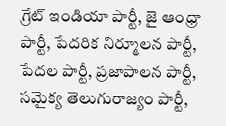గ్రేట్ ఇండియా పార్టీ, జై ఆంధ్రా పార్టీ, పేదరిక నిర్మూలన పార్టీ, పేదల పార్టీ, ప్రజాపాలన పార్టీ, సమైక్య తెలుగురాజ్యం పార్టీ,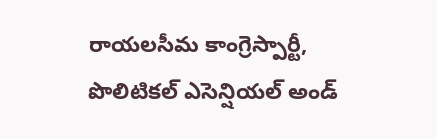రాయలసీమ కాంగ్రెస్పార్టీ, పొలిటికల్ ఎసెన్షియల్ అండ్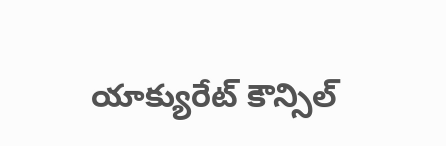యాక్యురేట్ కౌన్సిల్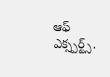ఆఫ్ ఎక్స్పర్ట్స్.